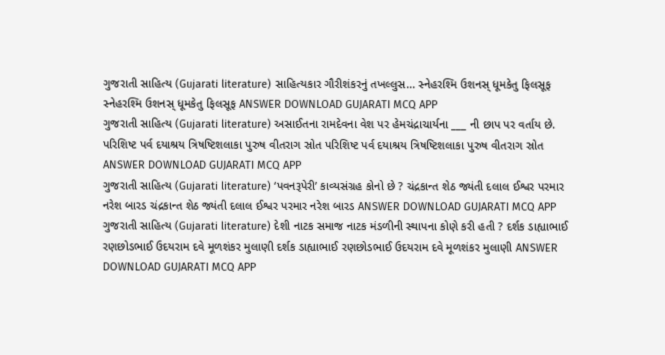ગુજરાતી સાહિત્ય (Gujarati literature) સાહિત્યકાર ગૌરીશંકરનું તખલ્લુસ... સ્નેહરશ્મિ ઉશનસ્ ધૂમકેતુ ફિલસૂફ સ્નેહરશ્મિ ઉશનસ્ ધૂમકેતુ ફિલસૂફ ANSWER DOWNLOAD GUJARATI MCQ APP
ગુજરાતી સાહિત્ય (Gujarati literature) અસાઈતના રામદેવના વેશ પર હેમચંદ્રાચાર્યના ___ ની છાપ પર વર્તાય છે. પરિશિષ્ટ પર્વ દયાશ્રય ત્રિષષ્ટિશલાકા પુરુષ વીતરાગ સ્રોત પરિશિષ્ટ પર્વ દયાશ્રય ત્રિષષ્ટિશલાકા પુરુષ વીતરાગ સ્રોત ANSWER DOWNLOAD GUJARATI MCQ APP
ગુજરાતી સાહિત્ય (Gujarati literature) ‘પવનરૂપેરી’ કાવ્યસંગ્રહ કોનો છે ? ચંદ્રકાન્ત શેઠ જ્યંતી દલાલ ઈશ્વર પરમાર નરેશ બારડ ચંદ્રકાન્ત શેઠ જ્યંતી દલાલ ઈશ્વર પરમાર નરેશ બારડ ANSWER DOWNLOAD GUJARATI MCQ APP
ગુજરાતી સાહિત્ય (Gujarati literature) દેશી નાટક સમાજ નાટક મંડળીની સ્થાપના કોણે કરી હતી ? દર્શક ડાહ્યાભાઈ રણછોડભાઈ ઉદયરામ દવે મૂળશંકર મુલાણી દર્શક ડાહ્યાભાઈ રણછોડભાઈ ઉદયરામ દવે મૂળશંકર મુલાણી ANSWER DOWNLOAD GUJARATI MCQ APP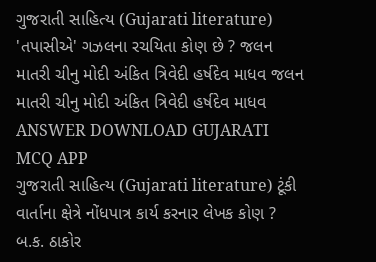ગુજરાતી સાહિત્ય (Gujarati literature) 'તપાસીએ' ગઝલના રચયિતા કોણ છે ? જલન માતરી ચીનુ મોદી અંકિત ત્રિવેદી હર્ષદેવ માધવ જલન માતરી ચીનુ મોદી અંકિત ત્રિવેદી હર્ષદેવ માધવ ANSWER DOWNLOAD GUJARATI MCQ APP
ગુજરાતી સાહિત્ય (Gujarati literature) ટૂંકી વાર્તાના ક્ષેત્રે નોંધપાત્ર કાર્ય કરનાર લેખક કોણ ? બ.ક. ઠાકોર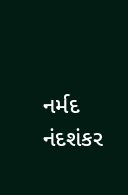નર્મદ નંદશંકર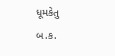ધૂમકેતુ બ.ક.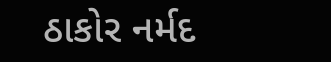ઠાકોર નર્મદ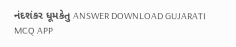નંદશંકર ધૂમકેતુ ANSWER DOWNLOAD GUJARATI MCQ APP